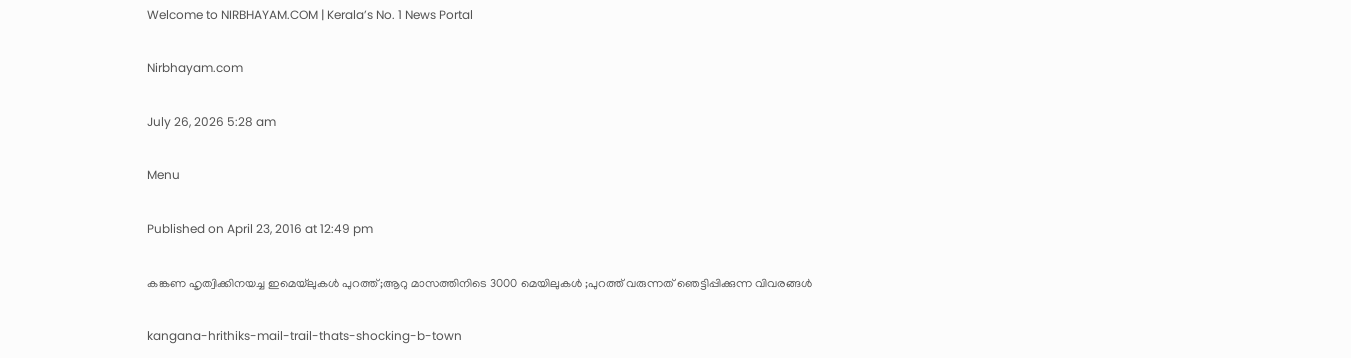Welcome to NIRBHAYAM.COM | Kerala’s No. 1 News Portal

Nirbhayam.com

July 26, 2026 5:28 am

Menu

Published on April 23, 2016 at 12:49 pm

കങ്കണ ഹൃത്വിക്കിനയച്ച ഇമെയ്‌ലുകള്‍ പുറത്ത്;ആറു മാസത്തിനിടെ 3000 മെയിലുകള്‍ ;പുറത്ത് വരുന്നത് ഞെട്ടിപ്പിക്കുന്ന വിവരങ്ങൾ

kangana-hrithiks-mail-trail-thats-shocking-b-town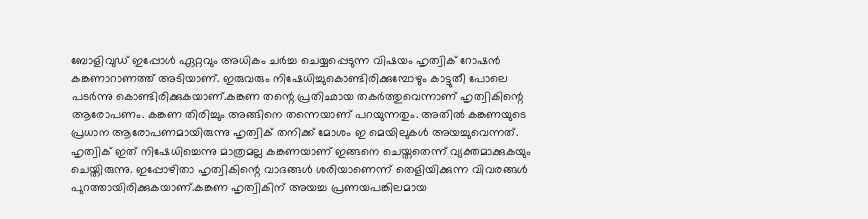ബോളിവുഡ്‌ ഇപ്പോള്‍ ഏറ്റവും അധികം ചർച്ച ചെയ്യപ്പെടുന്ന വിഷയം ഹൃത്വിക്‌ റോഷന്‍ കങ്കണാറാണത്ത്‌ അടിയാണ്‌. ഇരുവരും നിഷേധിച്ചുകൊണ്ടിരിക്കുമ്പോഴും കാട്ടുതീ പോലെ പടര്‍ന്നു കൊണ്ടിരിക്കുകയാണ്.കങ്കണ തന്റെ പ്രതിഛായ തകര്‍ത്തുവെന്നാണ് ഹൃത്വികിന്റെ ആരോപണം. കങ്കണ തിരിച്ചും അങ്ങിനെ തന്നെയാണ് പറയുന്നതും. അതില്‍ കങ്കണയുടെ പ്രധാന ആരോപണമായിരുന്നു ഹൃത്വിക് തനിക്ക് മോശം ഇ മെയിലുകള്‍ അയച്ചുവെന്നത്. ഹൃത്വിക് ഇത് നിഷേധിച്ചെന്നു മാത്രമല്ല കങ്കണയാണ് ഇങ്ങനെ ചെയ്തതെന്ന് വ്യക്തമാക്കുകയും ചെയ്തിരുന്നു. ഇപ്പോഴിതാ ഹൃത്വികിന്റെ വാദങ്ങള്‍ ശരിയാണെന്ന് തെളിയിക്കുന്ന വിവരങ്ങള്‍ പുറത്തായിരിക്കുകയാണ്.കങ്കണ ഹൃത്വികിന് അയച്ച പ്രണയപങ്കിലമായ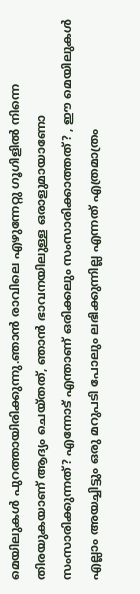മെയിലുകള്‍ പുറത്തായിരിക്കുന്നു.ഞാന്‍ രാവിലെ എഴുന്നേറ്റു ഗൂഗിളില്‍ നിന്നെ തിരയുകയാണ് ആദ്യം ചെയ്തത്, ഞാന്‍ ഭാവനയിലുള്ള ഒരാളുമായാണോ സംസാരിക്കുന്നത്? എന്നോട് എന്താണ് ഒരിക്കലും സംസാരിക്കാത്തത്? , ഈ മെയിലുകള്‍ എല്ലാം അയച്ചിട്ടും ഒരു മറുപടി പോലും ലഭിക്കുന്നില്ല എന്നത് എത്രമാത്രം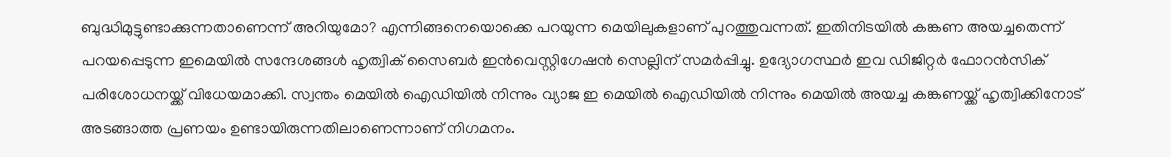ബുദ്ധിമുട്ടുണ്ടാക്കുന്നതാണെന്ന് അറിയുമോ? എന്നിങ്ങനെയൊക്കെ പറയുന്ന മെയിലുകളാണ് പുറത്തുവന്നത്. ഇതിനിടയില്‍ കങ്കണ അയച്ചതെന്ന് പറയപ്പെടുന്ന ഇമെയില്‍ സന്ദേശങ്ങള്‍ ഹൃത്വിക് സൈബര്‍ ഇന്‍വെസ്റ്റിഗേഷന്‍ സെല്ലിന് സമര്‍പ്പിച്ചു. ഉദ്യോഗസ്ഥര്‍ ഇവ ഡിജിറ്റര്‍ ഫോറന്‍സിക് പരിശോധനയ്ക്ക് വിധേയമാക്കി. സ്വന്തം മെയില്‍ ഐഡിയില്‍ നിന്നും വ്യാജ ഇ മെയില്‍ ഐഡിയില്‍ നിന്നും മെയില്‍ അയച്ച കങ്കണയ്ക്ക് ഹൃത്വിക്കിനോട് അടങ്ങാത്ത പ്രണയം ഉണ്ടായിരുന്നതിലാണെന്നാണ് നിഗമനം.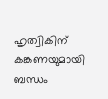ഹൃത്വികിന് കങ്കണയുമായി ബന്ധം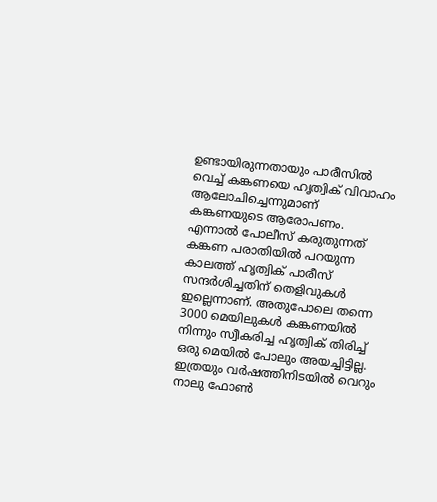ഉണ്ടായിരുന്നതായും പാരീസില്‍ വെച്ച് കങ്കണയെ ഹൃത്വിക് വിവാഹം ആലോചിച്ചെന്നുമാണ് കങ്കണയുടെ ആരോപണം. എന്നാല്‍ പോലീസ് കരുതുന്നത് കങ്കണ പരാതിയില്‍ പറയുന്ന കാലത്ത് ഹൃത്വിക് പാരീസ് സന്ദര്‍ശിച്ചതിന് തെളിവുകള്‍ ഇല്ലെന്നാണ്. അതുപോലെ തന്നെ 3000 മെയിലുകള്‍ കങ്കണയില്‍ നിന്നും സ്വീകരിച്ച ഹൃത്വിക് തിരിച്ച് ഒരു മെയില്‍ പോലും അയച്ചിട്ടില്ല. ഇത്രയും വര്‍ഷത്തിനിടയില്‍ വെറും നാലു ഫോണ്‍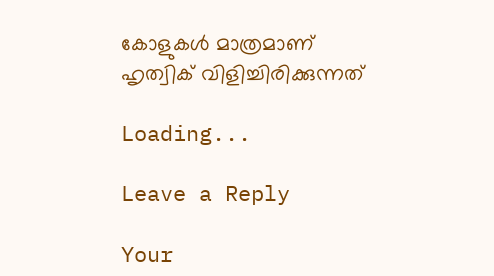കോളുകള്‍ മാത്രമാണ് ഹൃത്വിക് വിളിച്ചിരിക്കുന്നത്

Loading...

Leave a Reply

Your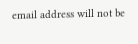email address will not be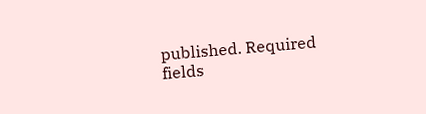published. Required fields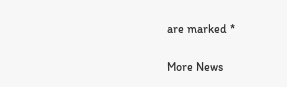are marked *

More News